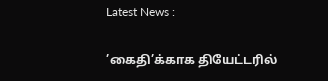Latest News :

’கைதி’க்காக தியேட்டரில்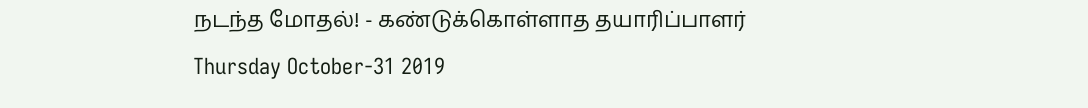நடந்த மோதல்! - கண்டுக்கொள்ளாத தயாரிப்பாளர்
Thursday October-31 2019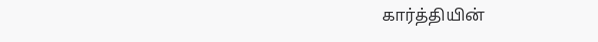கார்த்தியின்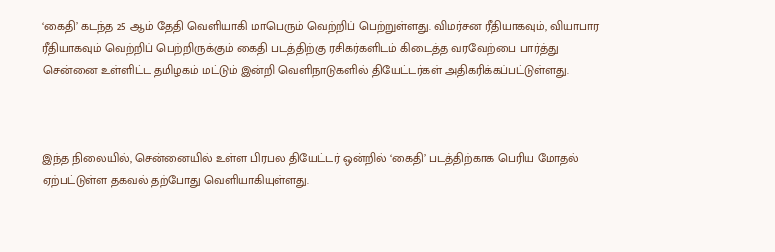‘கைதி’ கடந்த 25 ஆம் தேதி வெளியாகி மாபெரும் வெற்றிப் பெற்றுள்ளது. விமர்சன ரீதியாகவும், வியாபார ரீதியாகவும் வெற்றிப் பெற்றிருக்கும் கைதி படத்திற்கு ரசிகர்களிடம் கிடைத்த வரவேற்பை பார்த்து சென்னை உள்ளிட்ட தமிழகம் மட்டும் இன்றி வெளிநாடுகளில் தியேட்டர்கள் அதிகரிக்கப்பட்டுள்ளது.



இந்த நிலையில், சென்னையில் உள்ள பிரபல தியேட்டர் ஒன்றில் ‘கைதி’ படத்திற்காக பெரிய மோதல் ஏற்பட்டுள்ள தகவல் தற்போது வெளியாகியுள்ளது.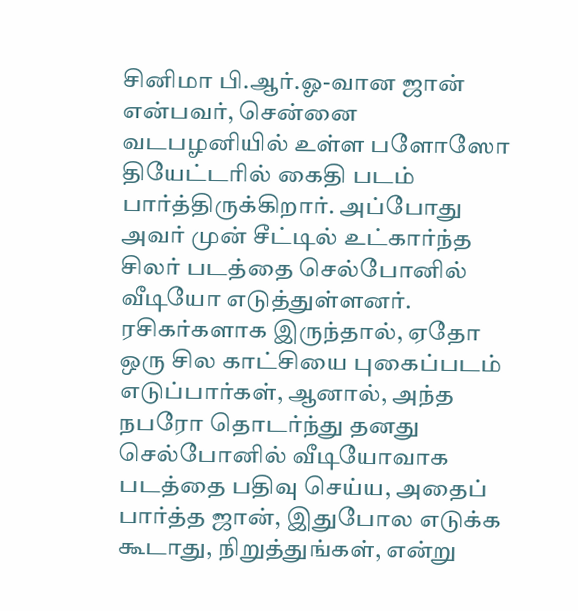சினிமா பி.ஆர்.ஓ-வான ஜான் என்பவர், சென்னை வடபழனியில் உள்ள பளோஸோ தியேட்டரில் கைதி படம் பார்த்திருக்கிறார். அப்போது அவர் முன் சீட்டில் உட்கார்ந்த சிலர் படத்தை செல்போனில் வீடியோ எடுத்துள்ளனர். ரசிகர்களாக இருந்தால், ஏதோ ஒரு சில காட்சியை புகைப்படம் எடுப்பார்கள், ஆனால், அந்த நபரோ தொடர்ந்து தனது செல்போனில் வீடியோவாக படத்தை பதிவு செய்ய, அதைப் பார்த்த ஜான், இதுபோல எடுக்க கூடாது, நிறுத்துங்கள், என்று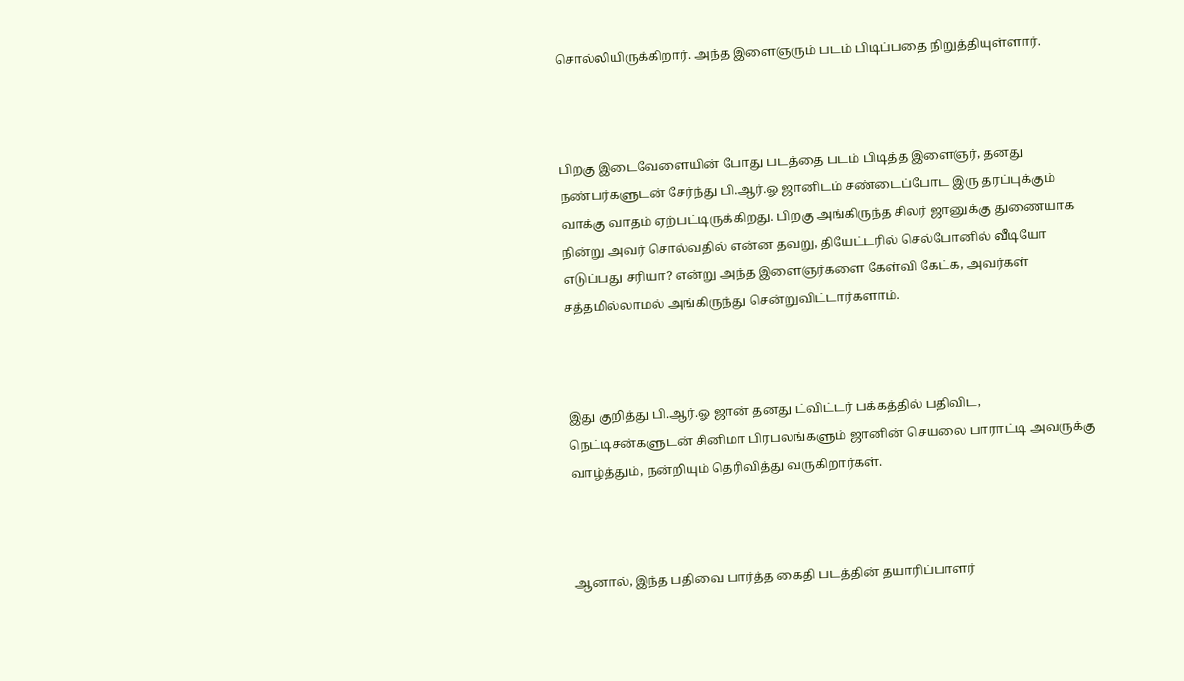சொல்லியிருக்கிறார். அந்த இளைஞரும் படம் பிடிப்பதை நிறுத்தியுள்ளார்.



பிறகு இடைவேளையின் போது படத்தை படம் பிடித்த இளைஞர், தனது நண்பர்களுடன் சேர்ந்து பி.ஆர்.ஓ ஜானிடம் சண்டைப்போட இரு தரப்புக்கும் வாக்கு வாதம் ஏற்பட்டிருக்கிறது. பிறகு அங்கிருந்த சிலர் ஜானுக்கு துணையாக நின்று அவர் சொல்வதில் என்ன தவறு, தியேட்டரில் செல்போனில் வீடியோ எடுப்பது சரியா? என்று அந்த இளைஞர்களை கேள்வி கேட்க, அவர்கள் சத்தமில்லாமல் அங்கிருந்து சென்றுவிட்டார்களாம்.



இது குறித்து பி.ஆர்.ஓ ஜான் தனது ட்விட்டர் பக்கத்தில் பதிவிட, நெட்டிசன்களுடன் சினிமா பிரபலங்களும் ஜானின் செயலை பாராட்டி அவருக்கு வாழ்த்தும், நன்றியும் தெரிவித்து வருகிறார்கள்.



ஆனால், இந்த பதிவை பார்த்த கைதி படத்தின் தயாரிப்பாளர்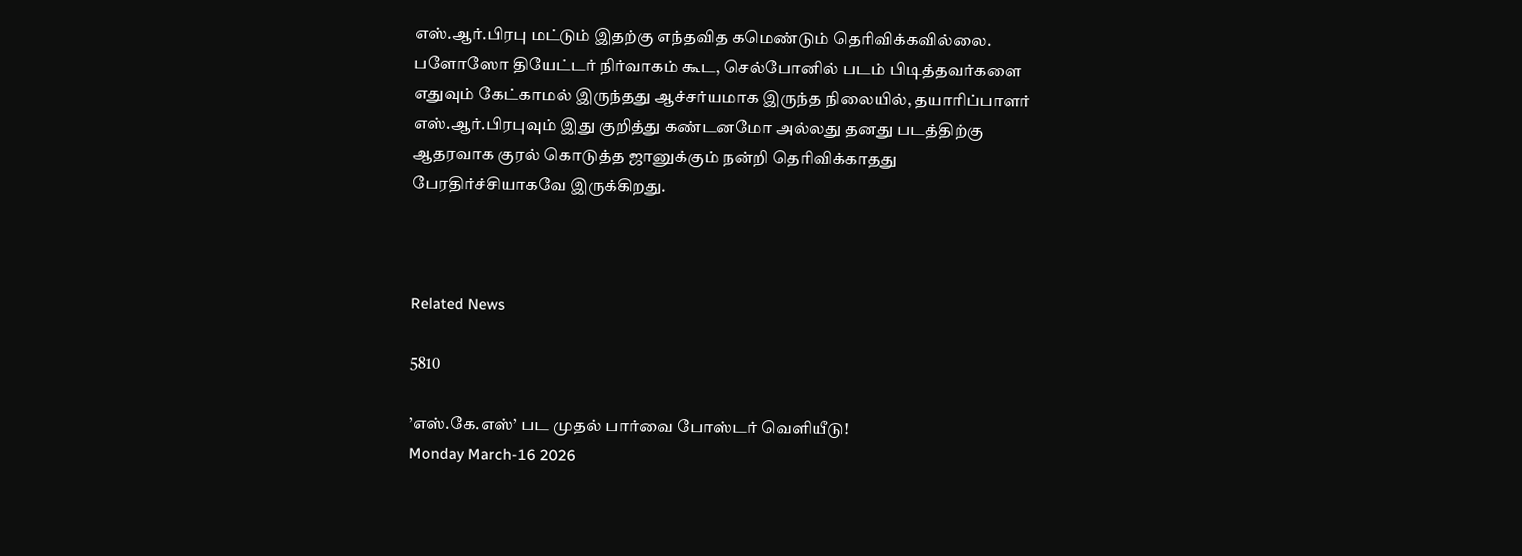எஸ்.ஆர்.பிரபு மட்டும் இதற்கு எந்தவித கமெண்டும் தெரிவிக்கவில்லை. பளோஸோ தியேட்டர் நிர்வாகம் கூட, செல்போனில் படம் பிடித்தவர்களை எதுவும் கேட்காமல் இருந்தது ஆச்சர்யமாக இருந்த நிலையில், தயாரிப்பாளர் எஸ்.ஆர்.பிரபுவும் இது குறித்து கண்டனமோ அல்லது தனது படத்திற்கு ஆதரவாக குரல் கொடுத்த ஜானுக்கும் நன்றி தெரிவிக்காதது பேரதிர்ச்சியாகவே இருக்கிறது.



Related News

5810

’எஸ்.கே.எஸ்’ பட முதல் பார்வை போஸ்டர் வெளியீடு!
Monday March-16 2026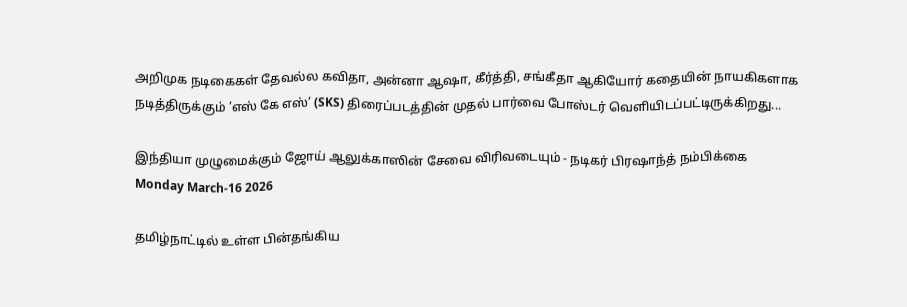அறிமுக நடிகைகள் தேவல்ல கவிதா, அன்னா ஆஷா, கீர்த்தி, சங்கீதா ஆகியோர் கதையின் நாயகிகளாக நடித்திருக்கும் ’எஸ் கே எஸ்’ (SKS) திரைப்படத்தின் முதல் பார்வை போஸ்டர் வெளியிடப்பட்டிருக்கிறது...

இந்தியா முழுமைக்கும் ஜோய் ஆலுக்காஸின் சேவை விரிவடையும் - நடிகர் பிரஷாந்த் நம்பிக்கை
Monday March-16 2026

தமிழ்நாட்டில் உள்ள பின்தங்கிய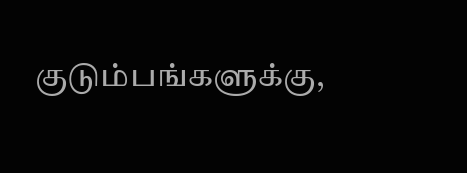குடும்பங்களுக்கு,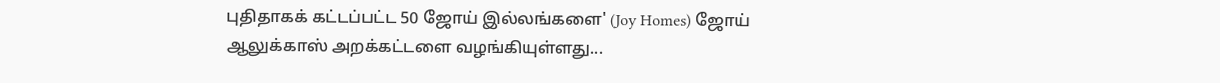புதிதாகக் கட்டப்பட்ட 50 ஜோய் இல்லங்களை' (Joy Homes) ஜோய் ஆலுக்காஸ் அறக்கட்டளை வழங்கியுள்ளது...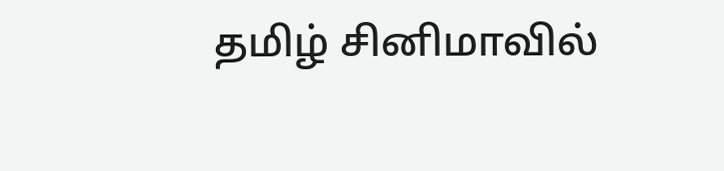தமிழ் சினிமாவில்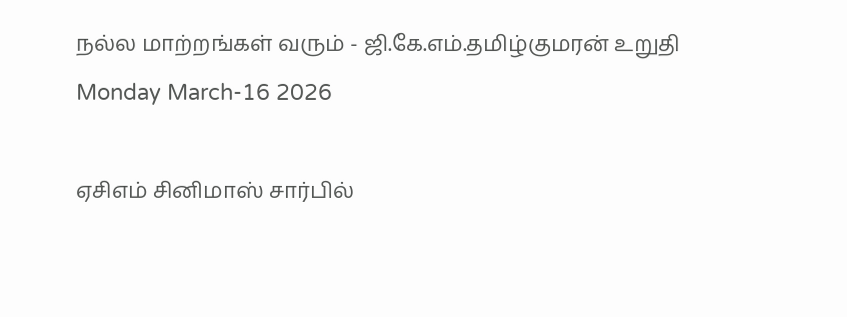நல்ல மாற்றங்கள் வரும் - ஜி.கே.எம்.தமிழ்குமரன் உறுதி
Monday March-16 2026

ஏசிஎம் சினிமாஸ் சார்பில்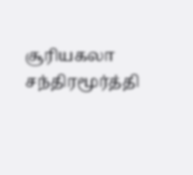சூரியகலா சந்திரமூர்த்தி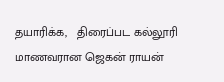தயாரிக்க,   திரைப்பட கல்லூரி மாணவரான ஜெகன் ராயன்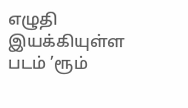எழுதி இயக்கியுள்ள படம் ’ரூம்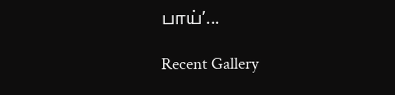பாய்’...

Recent Gallery